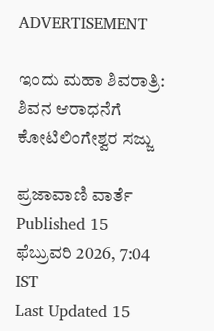ADVERTISEMENT

ಇಂದು ಮಹಾ ಶಿವರಾತ್ರಿ: ಶಿವನ ಆರಾಧನೆಗೆ ಕೋಟಿಲಿಂಗೇಶ್ವರ ಸಜ್ಜು

ಪ್ರಜಾವಾಣಿ ವಾರ್ತೆ
Published 15 ಫೆಬ್ರುವರಿ 2026, 7:04 IST
Last Updated 15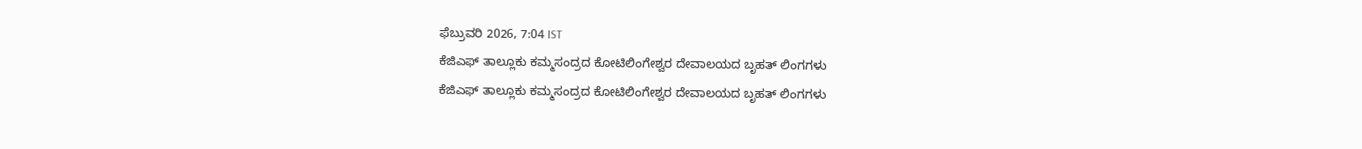ಫೆಬ್ರುವರಿ 2026, 7:04 IST
ಕೆಜಿಎಫ್‌ ತಾಲ್ಲೂಕು ಕಮ್ಮಸಂದ್ರದ ಕೋಟಿಲಿಂಗೇಶ್ವರ ದೇವಾಲಯದ ಬೃಹತ್‌ ಲಿಂಗಗಳು
ಕೆಜಿಎಫ್‌ ತಾಲ್ಲೂಕು ಕಮ್ಮಸಂದ್ರದ ಕೋಟಿಲಿಂಗೇಶ್ವರ ದೇವಾಲಯದ ಬೃಹತ್‌ ಲಿಂಗಗಳು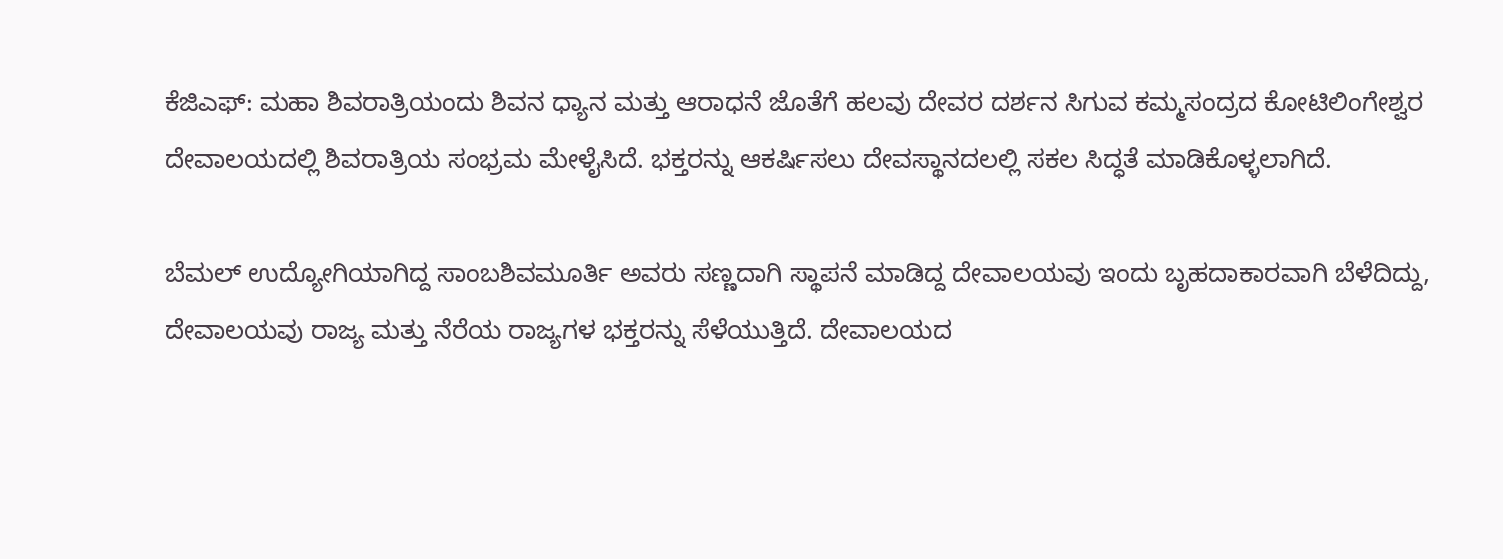ಕೆಜಿಎಫ್‌: ಮಹಾ ಶಿವರಾತ್ರಿಯಂದು ಶಿವನ ಧ್ಯಾನ ಮತ್ತು ಆರಾಧನೆ ಜೊತೆಗೆ ಹಲವು ದೇವರ ದರ್ಶನ ಸಿಗುವ ಕಮ್ಮಸಂದ್ರದ ಕೋಟಿಲಿಂಗೇಶ್ವರ ದೇವಾಲಯದಲ್ಲಿ ಶಿವರಾತ್ರಿಯ ಸಂಭ್ರಮ ಮೇಳೈಸಿದೆ. ಭಕ್ತರನ್ನು ಆಕರ್ಷಿಸಲು ದೇವಸ್ಥಾನದಲಲ್ಲಿ ಸಕಲ ಸಿದ್ಧತೆ ಮಾಡಿಕೊಳ್ಳಲಾಗಿದೆ.

ಬೆಮಲ್‌ ಉದ್ಯೋಗಿಯಾಗಿದ್ದ ಸಾಂಬಶಿವಮೂರ್ತಿ ಅವರು ಸಣ್ಣದಾಗಿ ಸ್ಥಾಪನೆ ಮಾಡಿದ್ದ ದೇವಾಲಯವು ಇಂದು ಬೃಹದಾಕಾರವಾಗಿ ಬೆಳೆದಿದ್ದು, ದೇವಾಲಯವು ರಾಜ್ಯ ಮತ್ತು ನೆರೆಯ ರಾಜ್ಯಗಳ ಭಕ್ತರನ್ನು ಸೆಳೆಯುತ್ತಿದೆ. ದೇವಾಲಯದ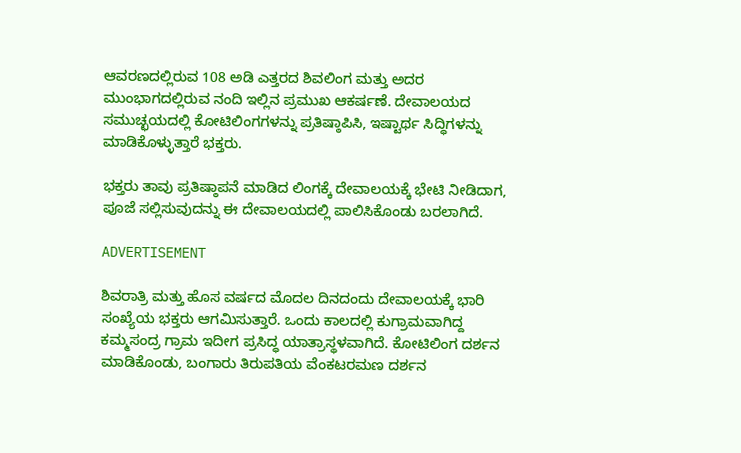ಆವರಣದಲ್ಲಿರುವ 108 ಅಡಿ ಎತ್ತರದ ಶಿವಲಿಂಗ ಮತ್ತು ಅದರ ಮುಂಭಾಗದಲ್ಲಿರುವ ನಂದಿ ಇಲ್ಲಿನ ಪ್ರಮುಖ ಆಕರ್ಷಣೆ. ದೇವಾಲಯದ ಸಮುಚ್ಛಯದಲ್ಲಿ ಕೋಟಿಲಿಂಗಗಳನ್ನು ಪ್ರತಿಷ್ಠಾಪಿಸಿ, ಇಷ್ಟಾರ್ಥ ಸಿದ್ಧಿಗಳನ್ನು ಮಾಡಿಕೊಳ್ಳುತ್ತಾರೆ ಭಕ್ತರು.

ಭಕ್ತರು ತಾವು ಪ್ರತಿಷ್ಠಾಪನೆ ಮಾಡಿದ ಲಿಂಗಕ್ಕೆ ದೇವಾಲಯಕ್ಕೆ ಭೇಟಿ ನೀಡಿದಾಗ, ಪೂಜೆ ಸಲ್ಲಿಸುವುದನ್ನು ಈ ದೇವಾಲಯದಲ್ಲಿ ಪಾಲಿಸಿಕೊಂಡು ಬರಲಾಗಿದೆ.

ADVERTISEMENT

ಶಿವರಾತ್ರಿ ಮತ್ತು ಹೊಸ ವರ್ಷದ ಮೊದಲ ದಿನದಂದು ದೇವಾಲಯಕ್ಕೆ ಭಾರಿ ಸಂಖ್ಯೆಯ ಭಕ್ತರು ಆಗಮಿಸುತ್ತಾರೆ. ಒಂದು ಕಾಲದಲ್ಲಿ ಕುಗ್ರಾಮವಾಗಿದ್ದ ಕಮ್ಮಸಂದ್ರ ಗ್ರಾಮ ಇದೀಗ ಪ್ರಸಿದ್ಧ ಯಾತ್ರಾಸ್ಥಳವಾಗಿದೆ. ಕೋಟಿಲಿಂಗ ದರ್ಶನ ಮಾಡಿಕೊಂಡು, ಬಂಗಾರು ತಿರುಪತಿಯ ವೆಂಕಟರಮಣ ದರ್ಶನ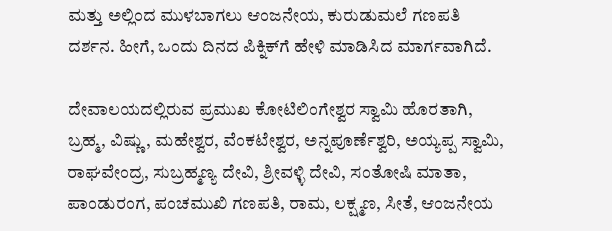ಮತ್ತು ಅಲ್ಲಿಂದ ಮುಳಬಾಗಲು ಆಂಜನೇಯ, ಕುರುಡುಮಲೆ ಗಣಪತಿ ದರ್ಶನ. ಹೀಗೆ, ಒಂದು ದಿನದ ಪಿಕ್ನಿಕ್‌ಗೆ ಹೇಳಿ ಮಾಡಿಸಿದ ಮಾರ್ಗವಾಗಿದೆ.

ದೇವಾಲಯದಲ್ಲಿರುವ ಪ್ರಮುಖ ಕೋಟಿಲಿಂಗೇಶ್ವರ ಸ್ವಾಮಿ ಹೊರತಾಗಿ, ಬ್ರಹ್ಮ, ವಿಷ್ಣು, ಮಹೇಶ್ವರ, ವೆಂಕಟೇಶ್ವರ, ಅನ್ನಪೂರ್ಣೆಶ್ವರಿ, ಅಯ್ಯಪ್ಪ ಸ್ವಾಮಿ, ರಾಘವೇಂದ್ರ, ಸುಬ್ರಹ್ಮಣ್ಯ ದೇವಿ, ಶ್ರೀವಳ್ಳಿ ದೇವಿ, ಸಂತೋಷಿ ಮಾತಾ, ಪಾಂಡುರಂಗ, ಪಂಚಮುಖಿ ಗಣಪತಿ, ರಾಮ, ಲಕ್ಷ್ಮಣ, ಸೀತೆ, ಆಂಜನೇಯ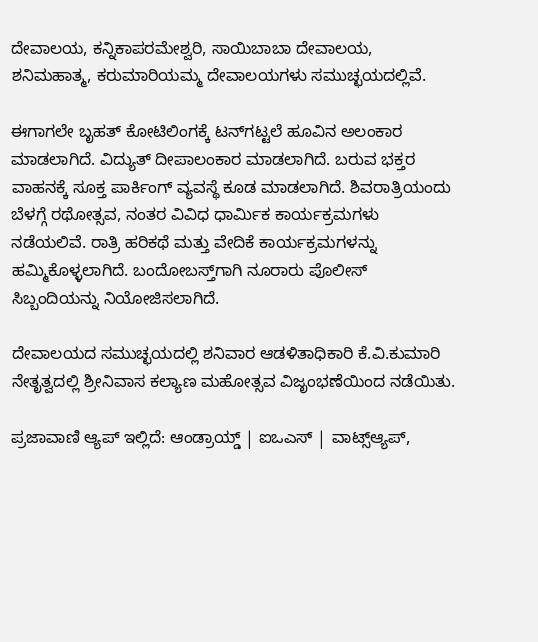ದೇವಾಲಯ, ಕನ್ನಿಕಾಪರಮೇಶ್ವರಿ, ಸಾಯಿಬಾಬಾ ದೇವಾಲಯ, ಶನಿಮಹಾತ್ಮ, ಕರುಮಾರಿಯಮ್ಮ ದೇವಾಲಯಗಳು ಸಮುಚ್ಛಯದಲ್ಲಿವೆ.

ಈಗಾಗಲೇ ಬೃಹತ್‌ ಕೋಟಿಲಿಂಗಕ್ಕೆ ಟ‌ನ್‌ಗಟ್ಟಲೆ ಹೂವಿನ ಅಲಂಕಾರ ಮಾಡಲಾಗಿದೆ. ವಿದ್ಯುತ್‌ ದೀಪಾಲಂಕಾರ ಮಾಡಲಾಗಿದೆ. ಬರುವ ಭಕ್ತರ ವಾಹನಕ್ಕೆ ಸೂಕ್ತ ಪಾರ್ಕಿಂಗ್‌ ವ್ಯವಸ್ಥೆ ಕೂಡ ಮಾಡಲಾಗಿದೆ. ಶಿವರಾತ್ರಿಯಂದು ಬೆಳಗ್ಗೆ ರಥೋತ್ಸವ, ನಂತರ ವಿವಿಧ ಧಾರ್ಮಿಕ ಕಾರ್ಯಕ್ರಮಗಳು ನಡೆಯಲಿವೆ. ರಾತ್ರಿ ಹರಿಕಥೆ ಮತ್ತು ವೇದಿಕೆ ಕಾರ್ಯಕ್ರಮಗಳನ್ನು ಹಮ್ಮಿಕೊಳ್ಳಲಾಗಿದೆ. ಬಂದೋಬಸ್ತ್‌ಗಾಗಿ ನೂರಾರು ಪೊಲೀಸ್‌ ಸಿಬ್ಬಂದಿಯನ್ನು ನಿಯೋಜಿಸಲಾಗಿದೆ.

ದೇವಾಲಯದ ಸಮುಚ್ಛಯದಲ್ಲಿ ಶನಿವಾರ ಆಡಳಿತಾಧಿಕಾರಿ ಕೆ.ವಿ.ಕುಮಾರಿ ನೇತೃತ್ವದಲ್ಲಿ ಶ್ರೀನಿವಾಸ ಕಲ್ಯಾಣ ಮಹೋತ್ಸವ ವಿಜೃಂಭಣೆಯಿಂದ ನಡೆಯಿತು.

ಪ್ರಜಾವಾಣಿ ಆ್ಯಪ್ ಇಲ್ಲಿದೆ: ಆಂಡ್ರಾಯ್ಡ್ | ಐಒಎಸ್ | ವಾಟ್ಸ್ಆ್ಯಪ್,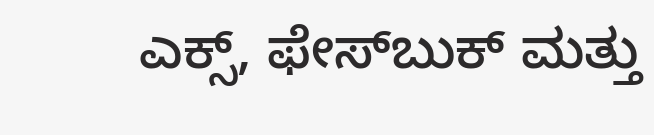ಎಕ್ಸ್, ಫೇಸ್‌ಬುಕ್ ಮತ್ತು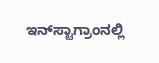ಇನ್‌ಸ್ಟಾಗ್ರಾಂನಲ್ಲಿ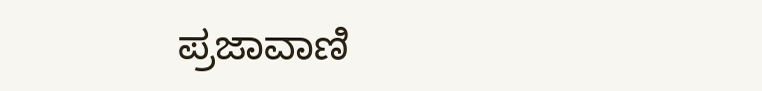ಪ್ರಜಾವಾಣಿ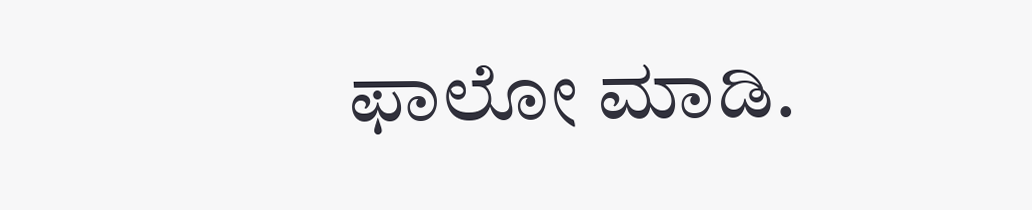ಫಾಲೋ ಮಾಡಿ.